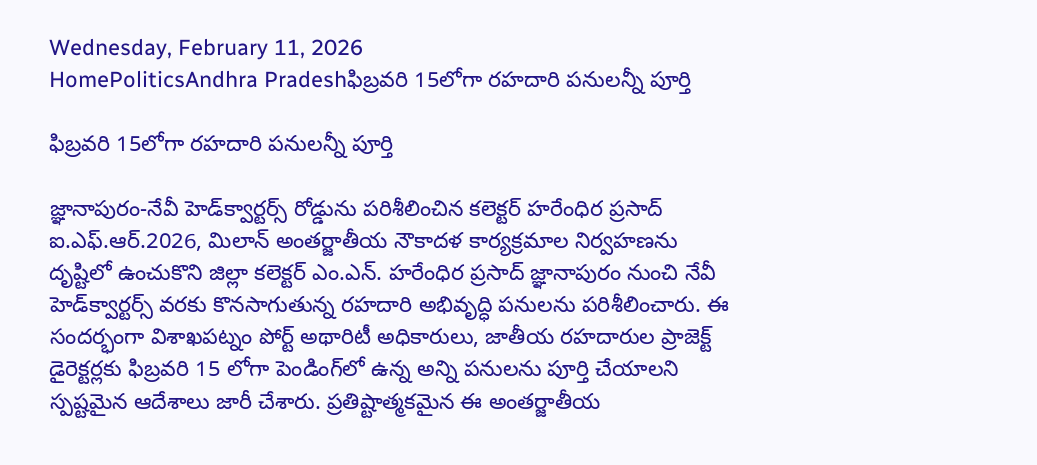Wednesday, February 11, 2026
HomePoliticsAndhra Pradeshఫిబ్రవరి 15లోగా రహదారి పనులన్నీ పూర్తి

ఫిబ్రవరి 15లోగా రహదారి పనులన్నీ పూర్తి

జ్ఞానాపురం-నేవీ హెడ్‌క్వార్టర్స్ రోడ్డును పరిశీలించిన కలెక్టర్ హరేంధిర ప్రసాద్ ఐ.ఎఫ్.ఆర్.2026, మిలాన్ అంతర్జాతీయ నౌకాదళ కార్యక్రమాల నిర్వహణను దృష్టిలో ఉంచుకొని జిల్లా కలెక్టర్ ఎం.ఎన్. హరేంధిర ప్రసాద్ జ్ఞానాపురం నుంచి నేవీ హెడ్‌క్వార్టర్స్ వరకు కొనసాగుతున్న రహదారి అభివృద్ధి పనులను పరిశీలించారు. ఈ సందర్భంగా విశాఖపట్నం పోర్ట్ అథారిటీ అధికారులు, జాతీయ రహదారుల ప్రాజెక్ట్ డైరెక్టర్లకు ఫిబ్రవరి 15 లోగా పెండింగ్‌లో ఉన్న అన్ని పనులను పూర్తి చేయాలని స్పష్టమైన ఆదేశాలు జారీ చేశారు. ప్రతిష్టాత్మకమైన ఈ అంతర్జాతీయ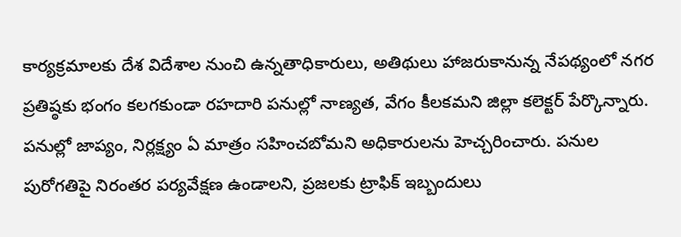కార్యక్రమాలకు దేశ విదేశాల నుంచి ఉన్నతాధికారులు, అతిథులు హాజరుకానున్న నేపథ్యంలో నగర ప్రతిష్ఠకు భంగం కలగకుండా రహదారి పనుల్లో నాణ్యత, వేగం కీలకమని జిల్లా కలెక్టర్ పేర్కొన్నారు. పనుల్లో జాప్యం, నిర్లక్ష్యం ఏ మాత్రం సహించబోమని అధికారులను హెచ్చరించారు. పనుల పురోగతిపై నిరంతర పర్యవేక్షణ ఉండాలని, ప్రజలకు ట్రాఫిక్ ఇబ్బందులు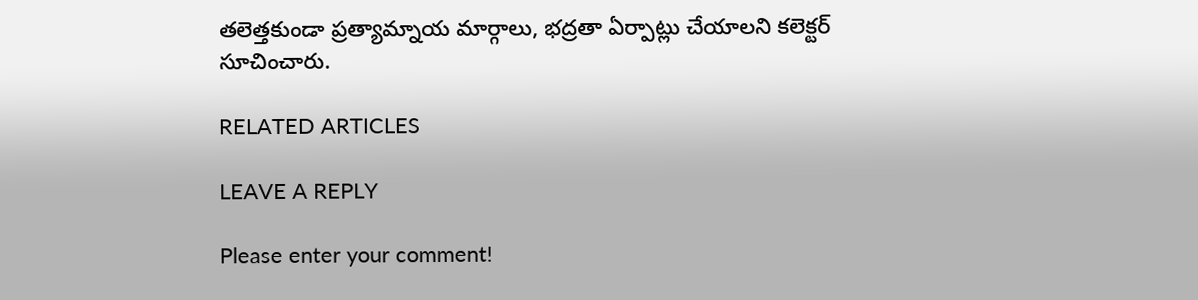తలెత్తకుండా ప్రత్యామ్నాయ మార్గాలు, భద్రతా ఏర్పాట్లు చేయాలని కలెక్టర్ సూచించారు.

RELATED ARTICLES

LEAVE A REPLY

Please enter your comment!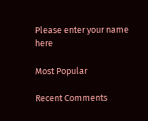Please enter your name here

Most Popular

Recent Comments